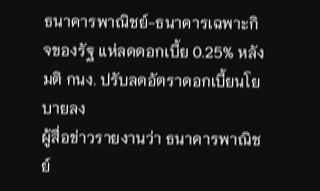ธนาคารพาณิชย์-ธนาคารเฉพาะกิจของรัฐ แห่ลดดอกเบี้ย 0.25% หลังมติ กนง. ปรับลดอัตราดอกเบี้ยนโยบายลง
ผู้สื่อข่าวรายงานว่า ธนาคารพาณิชย์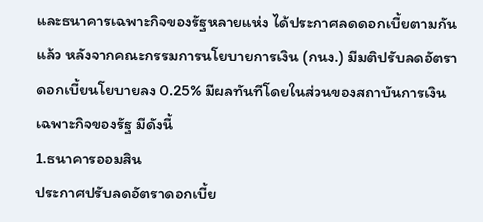และธนาคารเฉพาะกิจของรัฐหลายแห่ง ได้ประกาศลดดอกเบี้ยตามกันแล้ว หลังจากคณะกรรมการนโยบายการเงิน (กนง.) มีมติปรับลดอัตราดอกเบี้ยนโยบายลง 0.25% มีผลทันทีโดยในส่วนของสถาบันการเงินเฉพาะกิจของรัฐ มีดังนี้
1.ธนาคารออมสิน
ประกาศปรับลดอัตราดอกเบี้ย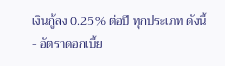เงินกู้ลง 0.25% ต่อปี ทุกประเภท ดังนี้
- อัตราดอกเบี้ย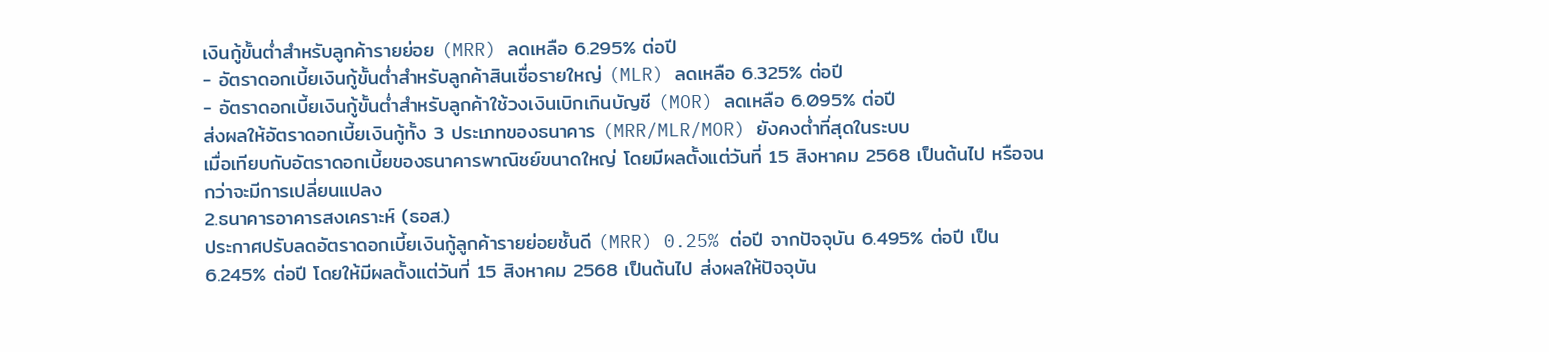เงินกู้ขั้นต่ำสำหรับลูกค้ารายย่อย (MRR) ลดเหลือ 6.295% ต่อปี
- อัตราดอกเบี้ยเงินกู้ขั้นต่ำสำหรับลูกค้าสินเชื่อรายใหญ่ (MLR) ลดเหลือ 6.325% ต่อปี
- อัตราดอกเบี้ยเงินกู้ขั้นต่ำสำหรับลูกค้าใช้วงเงินเบิกเกินบัญชี (MOR) ลดเหลือ 6.095% ต่อปี
ส่งผลให้อัตราดอกเบี้ยเงินกู้ทั้ง 3 ประเภทของธนาคาร (MRR/MLR/MOR) ยังคงต่ำที่สุดในระบบ
เมื่อเทียบกับอัตราดอกเบี้ยของธนาคารพาณิชย์ขนาดใหญ่ โดยมีผลตั้งแต่วันที่ 15 สิงหาคม 2568 เป็นต้นไป หรือจนกว่าจะมีการเปลี่ยนแปลง
2.ธนาคารอาคารสงเคราะห์ (ธอส.)
ประกาศปรับลดอัตราดอกเบี้ยเงินกู้ลูกค้ารายย่อยชั้นดี (MRR) 0.25% ต่อปี จากปัจจุบัน 6.495% ต่อปี เป็น 6.245% ต่อปี โดยให้มีผลตั้งแต่วันที่ 15 สิงหาคม 2568 เป็นต้นไป ส่งผลให้ปัจจุบัน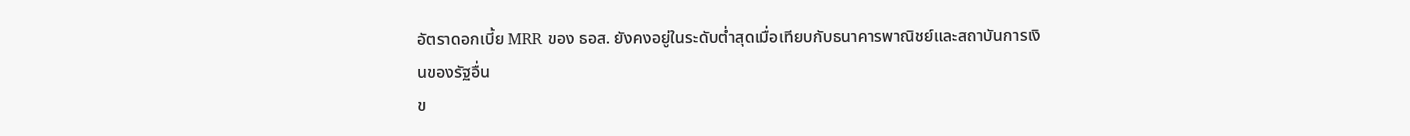อัตราดอกเบี้ย MRR ของ ธอส. ยังคงอยู่ในระดับต่ำสุดเมื่อเทียบกับธนาคารพาณิชย์และสถาบันการเงินของรัฐอื่น
ข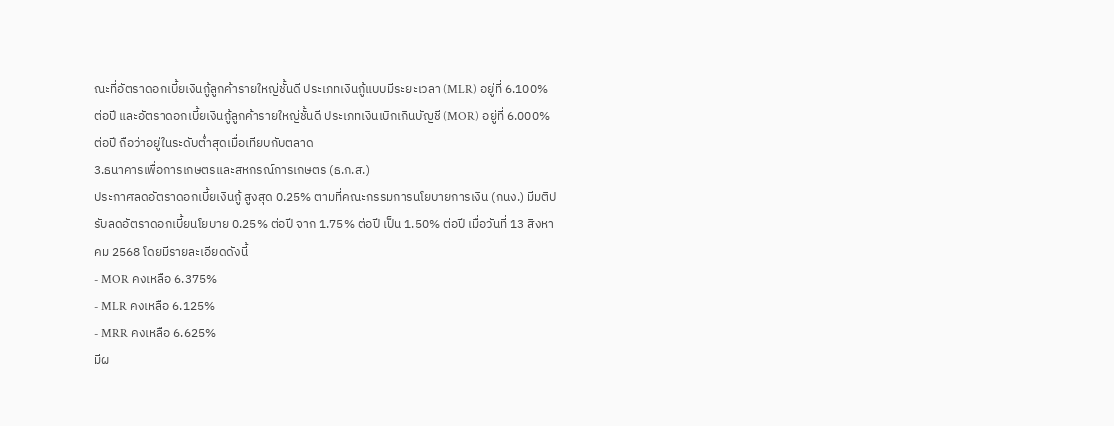ณะที่อัตราดอกเบี้ยเงินกู้ลูกค้ารายใหญ่ชั้นดี ประเภทเงินกู้แบบมีระยะเวลา (MLR) อยู่ที่ 6.100% ต่อปี และอัตราดอกเบี้ยเงินกู้ลูกค้ารายใหญ่ชั้นดี ประเภทเงินเบิกเกินบัญชี (MOR) อยู่ที่ 6.000% ต่อปี ถือว่าอยู่ในระดับต่ำสุดเมื่อเทียบกับตลาด
3.ธนาคารเพื่อการเกษตรและสหกรณ์การเกษตร (ธ.ก.ส.)
ประกาศลดอัตราดอกเบี้ยเงินกู้ สูงสุด 0.25% ตามที่คณะกรรมการนโยบายการเงิน (กนง.) มีมติปรับลดอัตราดอกเบี้ยนโยบาย 0.25% ต่อปี จาก 1.75% ต่อปี เป็น 1.50% ต่อปี เมื่อวันที่ 13 สิงหาคม 2568 โดยมีรายละเอียดดังนี้
- MOR คงเหลือ 6.375%
- MLR คงเหลือ 6.125%
- MRR คงเหลือ 6.625%
มีผ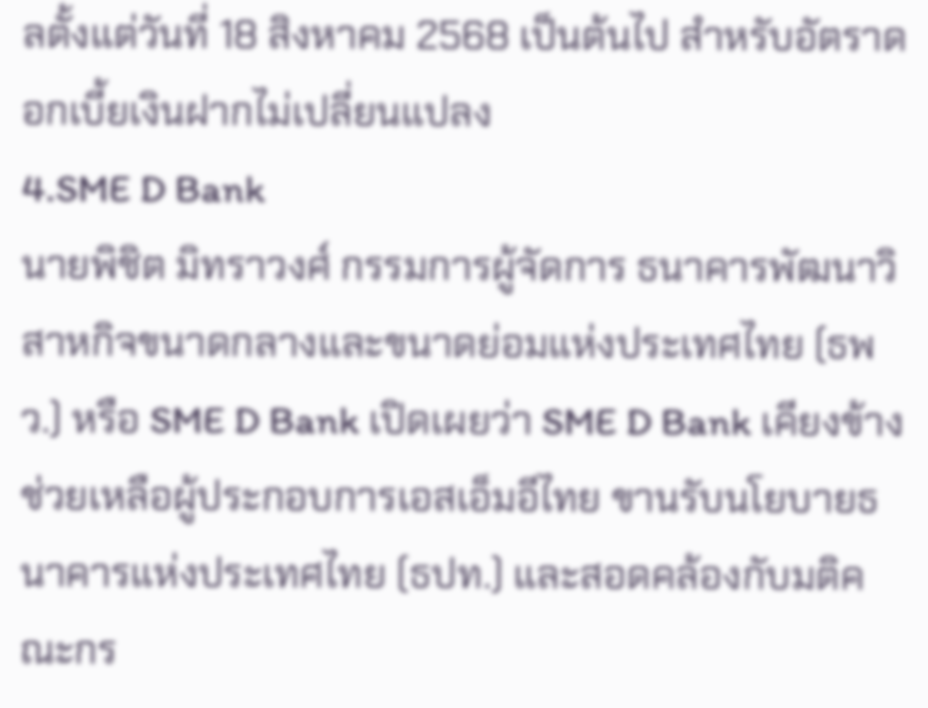ลตั้งแต่วันที่ 18 สิงหาคม 2568 เป็นต้นไป สำหรับอัตราดอกเบี้ยเงินฝากไม่เปลี่ยนแปลง
4.SME D Bank
นายพิชิต มิทราวงศ์ กรรมการผู้จัดการ ธนาคารพัฒนาวิสาหกิจขนาดกลางและขนาดย่อมแห่งประเทศไทย (ธพว.) หรือ SME D Bank เปิดเผยว่า SME D Bank เคียงข้างช่วยเหลือผู้ประกอบการเอสเอ็มอีไทย ขานรับนโยบายธนาคารแห่งประเทศไทย (ธปท.) และสอดคล้องกับมติคณะกร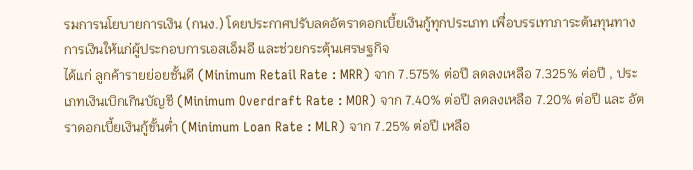รมการนโยบายการเงิน (กนง.) โดยประกาศปรับลดอัตราดอกเบี้ยเงินกู้ทุกประเภท เพื่อบรรเทาภาระต้นทุนทางการเงินให้แก่ผู้ประกอบการเอสเอ็มอี และช่วยกระตุ้นเศรษฐกิจ
ได้แก่ ลูกค้ารายย่อยชั้นดี (Minimum Retail Rate : MRR) จาก 7.575% ต่อปี ลดลงเหลือ 7.325% ต่อปี , ประเภทเงินเบิกเกินบัญชี (Minimum Overdraft Rate : MOR) จาก 7.40% ต่อปี ลดลงเหลือ 7.20% ต่อปี และ อัตราดอกเบี้ยเงินกู้ขั้นต่ำ (Minimum Loan Rate : MLR) จาก 7.25% ต่อปี เหลือ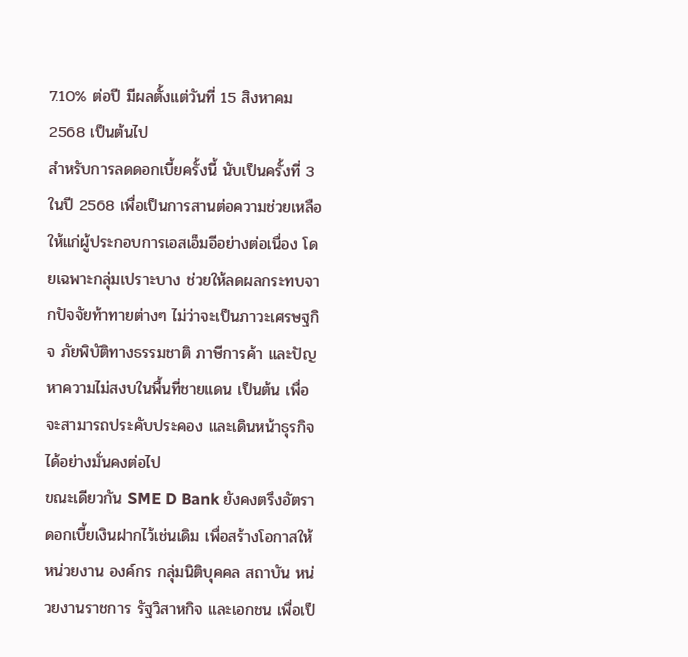7.10% ต่อปี มีผลตั้งแต่วันที่ 15 สิงหาคม 2568 เป็นต้นไป
สำหรับการลดดอกเบี้ยครั้งนี้ นับเป็นครั้งที่ 3 ในปี 2568 เพื่อเป็นการสานต่อความช่วยเหลือให้แก่ผู้ประกอบการเอสเอ็มอีอย่างต่อเนื่อง โดยเฉพาะกลุ่มเปราะบาง ช่วยให้ลดผลกระทบจากปัจจัยท้าทายต่างๆ ไม่ว่าจะเป็นภาวะเศรษฐกิจ ภัยพิบัติทางธรรมชาติ ภาษีการค้า และปัญหาความไม่สงบในพื้นที่ชายแดน เป็นต้น เพื่อจะสามารถประคับประคอง และเดินหน้าธุรกิจได้อย่างมั่นคงต่อไป
ขณะเดียวกัน SME D Bank ยังคงตรึงอัตราดอกเบี้ยเงินฝากไว้เช่นเดิม เพื่อสร้างโอกาสให้หน่วยงาน องค์กร กลุ่มนิติบุคคล สถาบัน หน่วยงานราชการ รัฐวิสาหกิจ และเอกชน เพื่อเป็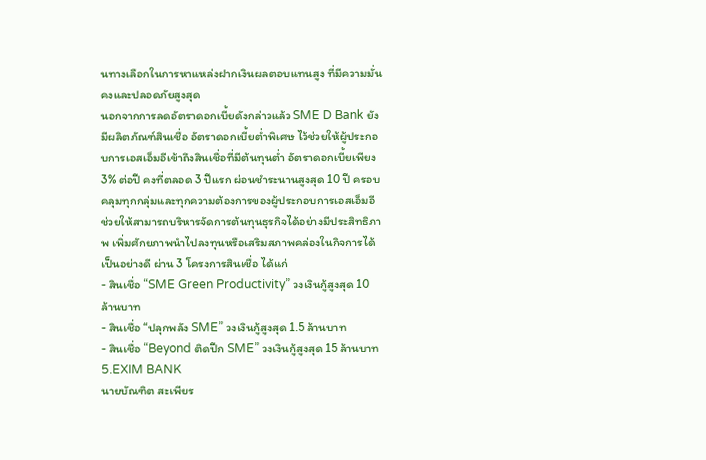นทางเลือกในการหาแหล่งฝากเงินผลตอบแทนสูง ที่มีความมั่นคงและปลอดภัยสูงสุด
นอกจากการลดอัตราดอกเบี้ยดังกล่าวแล้ว SME D Bank ยังมีผลิตภัณฑ์สินเชื่อ อัตราดอกเบี้ยต่ำพิเศษ ไว้ช่วยให้ผู้ประกอบการเอสเอ็มอีเข้าถึงสินเชื่อที่มีต้นทุนต่ำ อัตราดอกเบี้ยเพียง 3% ต่อปี คงที่ตลอด 3 ปีแรก ผ่อนชำระนานสูงสุด 10 ปี ครอบคลุมทุกกลุ่มและทุกความต้องการของผู้ประกอบการเอสเอ็มอี ช่วยให้สามารถบริหารจัดการต้นทุนธุรกิจได้อย่างมีประสิทธิภาพ เพิ่มศักยภาพนำไปลงทุนหรือเสริมสภาพคล่องในกิจการได้เป็นอย่างดี ผ่าน 3 โครงการสินเชื่อ ได้แก่
- สินเชื่อ “SME Green Productivity” วงเงินกู้สูงสุด 10 ล้านบาท
- สินเชื่อ “ปลุกพลัง SME” วงเงินกู้สูงสุด 1.5 ล้านบาท
- สินเชื่อ “Beyond ติดปีก SME” วงเงินกู้สูงสุด 15 ล้านบาท
5.EXIM BANK
นายบัณฑิต สะเพียร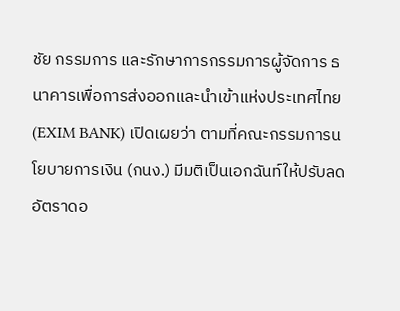ชัย กรรมการ และรักษาการกรรมการผู้จัดการ ธนาคารเพื่อการส่งออกและนำเข้าแห่งประเทศไทย (EXIM BANK) เปิดเผยว่า ตามที่คณะกรรมการนโยบายการเงิน (กนง.) มีมติเป็นเอกฉันท์ให้ปรับลดอัตราดอ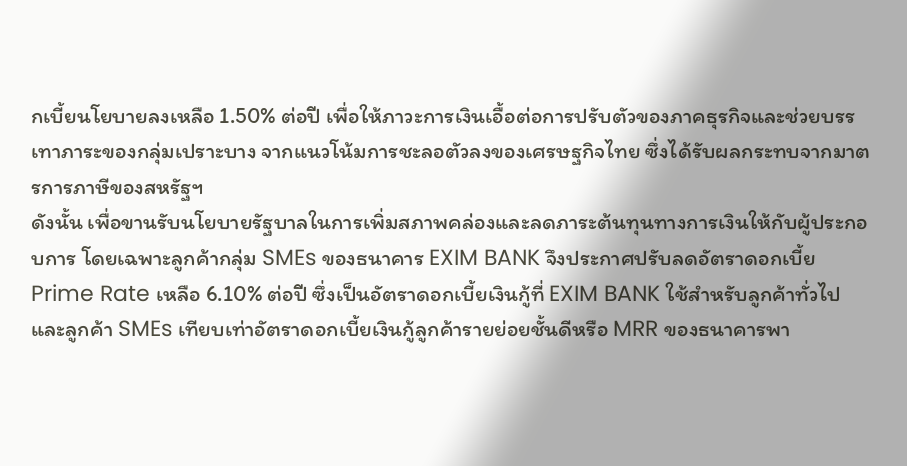กเบี้ยนโยบายลงเหลือ 1.50% ต่อปี เพื่อให้ภาวะการเงินเอื้อต่อการปรับตัวของภาคธุรกิจและช่วยบรรเทาภาระของกลุ่มเปราะบาง จากแนวโน้มการชะลอตัวลงของเศรษฐกิจไทย ซึ่งได้รับผลกระทบจากมาตรการภาษีของสหรัฐฯ
ดังนั้น เพื่อขานรับนโยบายรัฐบาลในการเพิ่มสภาพคล่องและลดภาระต้นทุนทางการเงินให้กับผู้ประกอบการ โดยเฉพาะลูกค้ากลุ่ม SMEs ของธนาคาร EXIM BANK จึงประกาศปรับลดอัตราดอกเบี้ย Prime Rate เหลือ 6.10% ต่อปี ซึ่งเป็นอัตราดอกเบี้ยเงินกู้ที่ EXIM BANK ใช้สำหรับลูกค้าทั่วไปและลูกค้า SMEs เทียบเท่าอัตราดอกเบี้ยเงินกู้ลูกค้ารายย่อยชั้นดีหรือ MRR ของธนาคารพา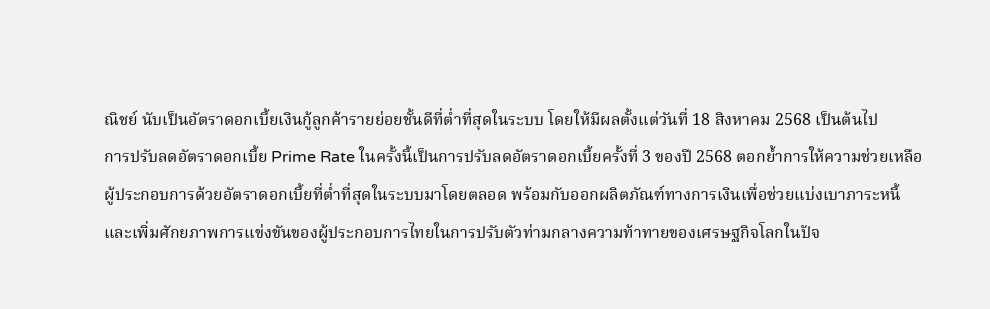ณิชย์ นับเป็นอัตราดอกเบี้ยเงินกู้ลูกค้ารายย่อยชั้นดีที่ต่ำที่สุดในระบบ โดยให้มีผลตั้งแต่วันที่ 18 สิงหาคม 2568 เป็นต้นไป
การปรับลดอัตราดอกเบี้ย Prime Rate ในครั้งนี้เป็นการปรับลดอัตราดอกเบี้ยครั้งที่ 3 ของปี 2568 ตอกย้ำการให้ความช่วยเหลือผู้ประกอบการด้วยอัตราดอกเบี้ยที่ต่ำที่สุดในระบบมาโดยตลอด พร้อมกับออกผลิตภัณฑ์ทางการเงินเพื่อช่วยแบ่งเบาภาระหนี้และเพิ่มศักยภาพการแข่งขันของผู้ประกอบการไทยในการปรับตัวท่ามกลางความท้าทายของเศรษฐกิจโลกในปัจ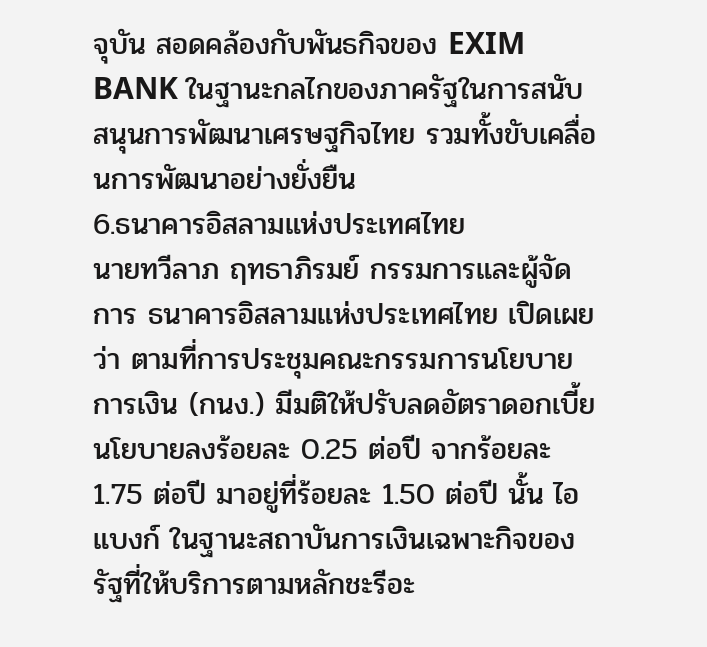จุบัน สอดคล้องกับพันธกิจของ EXIM BANK ในฐานะกลไกของภาครัฐในการสนับสนุนการพัฒนาเศรษฐกิจไทย รวมทั้งขับเคลื่อนการพัฒนาอย่างยั่งยืน
6.ธนาคารอิสลามแห่งประเทศไทย
นายทวีลาภ ฤทธาภิรมย์ กรรมการและผู้จัดการ ธนาคารอิสลามแห่งประเทศไทย เปิดเผยว่า ตามที่การประชุมคณะกรรมการนโยบายการเงิน (กนง.) มีมติให้ปรับลดอัตราดอกเบี้ยนโยบายลงร้อยละ 0.25 ต่อปี จากร้อยละ 1.75 ต่อปี มาอยู่ที่ร้อยละ 1.50 ต่อปี นั้น ไอแบงก์ ในฐานะสถาบันการเงินเฉพาะกิจของรัฐที่ให้บริการตามหลักชะรีอะ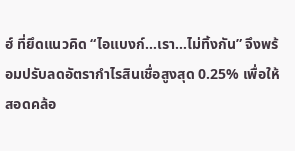ฮ์ ที่ยึดแนวคิด “ไอแบงก์…เรา…ไม่ทิ้งกัน” จึงพร้อมปรับลดอัตรากำไรสินเชื่อสูงสุด 0.25% เพื่อให้สอดคล้อ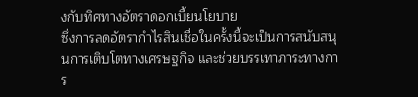งกับทิศทางอัตราดอกเบี้ยนโยบาย
ซึ่งการลดอัตรากำไรสินเชื่อในครั้งนี้จะเป็นการสนับสนุนการเติบโตทางเศรษฐกิจ และช่วยบรรเทาภาระทางการ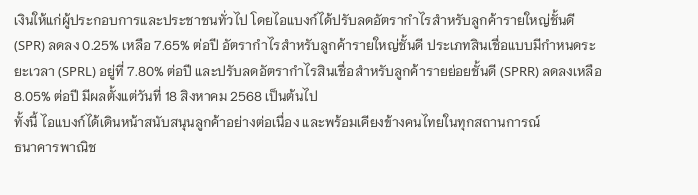เงินให้แก่ผู้ประกอบการและประชาชนทั่วไป โดยไอแบงก์ได้ปรับลดอัตรากำไรสำหรับลูกค้ารายใหญ่ชั้นดี (SPR) ลดลง 0.25% เหลือ 7.65% ต่อปี อัตรากำไรสำหรับลูกค้ารายใหญ่ชั้นดี ประเภทสินเชื่อแบบมีกำหนดระยะเวลา (SPRL) อยู่ที่ 7.80% ต่อปี และปรับลดอัตรากำไรสินเชื่อสำหรับลูกค้ารายย่อยชั้นดี (SPRR) ลดลงเหลือ 8.05% ต่อปี มีผลตั้งแต่วันที่ 18 สิงหาคม 2568 เป็นต้นไป
ทั้งนี้ ไอแบงก์ได้เดินหน้าสนับสนุนลูกค้าอย่างต่อเนื่อง และพร้อมเคียงข้างคนไทยในทุกสถานการณ์
ธนาคารพาณิช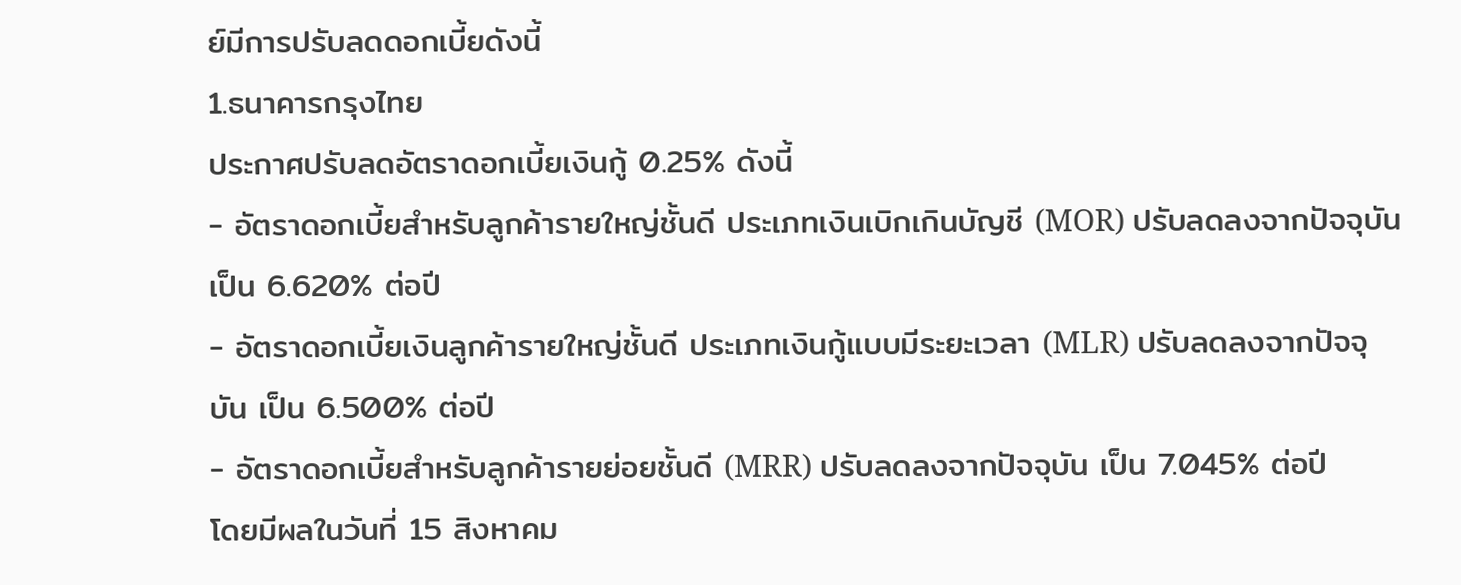ย์มีการปรับลดดอกเบี้ยดังนี้
1.ธนาคารกรุงไทย
ประกาศปรับลดอัตราดอกเบี้ยเงินกู้ 0.25% ดังนี้
- อัตราดอกเบี้ยสำหรับลูกค้ารายใหญ่ชั้นดี ประเภทเงินเบิกเกินบัญชี (MOR) ปรับลดลงจากปัจจุบัน เป็น 6.620% ต่อปี
- อัตราดอกเบี้ยเงินลูกค้ารายใหญ่ชั้นดี ประเภทเงินกู้แบบมีระยะเวลา (MLR) ปรับลดลงจากปัจจุบัน เป็น 6.500% ต่อปี
- อัตราดอกเบี้ยสำหรับลูกค้ารายย่อยชั้นดี (MRR) ปรับลดลงจากปัจจุบัน เป็น 7.045% ต่อปี
โดยมีผลในวันที่ 15 สิงหาคม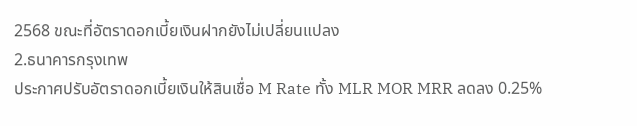2568 ขณะที่อัตราดอกเบี้ยเงินฝากยังไม่เปลี่ยนแปลง
2.ธนาคารกรุงเทพ
ประกาศปรับอัตราดอกเบี้ยเงินให้สินเชื่อ M Rate ทั้ง MLR MOR MRR ลดลง 0.25%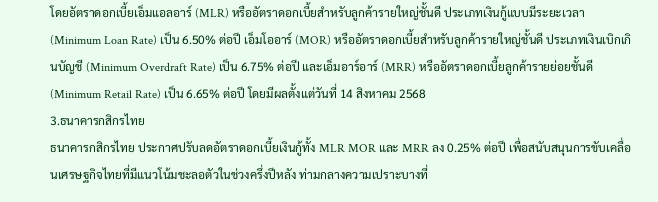โดยอัตราดอกเบี้ยเอ็มแอลอาร์ (MLR) หรืออัตราดอกเบี้ยสำหรับลูกค้ารายใหญ่ชั้นดี ประเภทเงินกู้แบบมีระยะเวลา (Minimum Loan Rate) เป็น 6.50% ต่อปี เอ็มโออาร์ (MOR) หรืออัตราดอกเบี้ยสำหรับลูกค้ารายใหญ่ชั้นดี ประเภทเงินเบิกเกินบัญชี (Minimum Overdraft Rate) เป็น 6.75% ต่อปี และเอ็มอาร์อาร์ (MRR) หรืออัตราดอกเบี้ยลูกค้ารายย่อยชั้นดี (Minimum Retail Rate) เป็น 6.65% ต่อปี โดยมีผลตั้งแต่วันที่ 14 สิงหาคม 2568
3.ธนาคารกสิกรไทย
ธนาคารกสิกรไทย ประกาศปรับลดอัตราดอกเบี้ยเงินกู้ทั้ง MLR MOR และ MRR ลง 0.25% ต่อปี เพื่อสนับสนุนการขับเคลื่อนเศรษฐกิจไทยที่มีแนวโน้มชะลอตัวในช่วงครึ่งปีหลัง ท่ามกลางความเปราะบางที่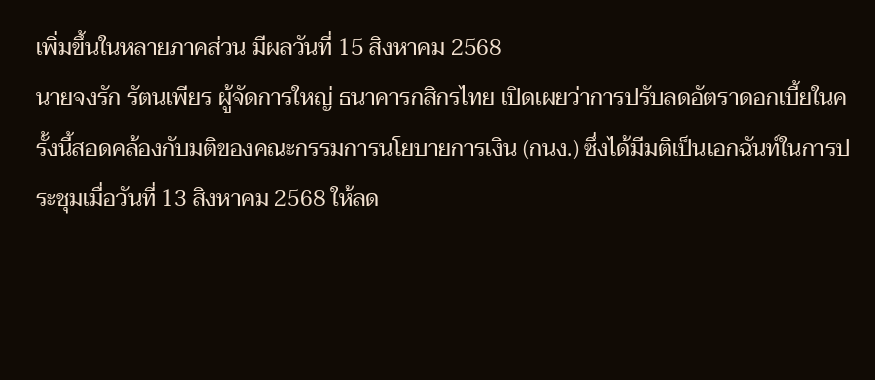เพิ่มขึ้นในหลายภาคส่วน มีผลวันที่ 15 สิงหาคม 2568
นายจงรัก รัตนเพียร ผู้จัดการใหญ่ ธนาคารกสิกรไทย เปิดเผยว่าการปรับลดอัตราดอกเบี้ยในครั้งนี้สอดคล้องกับมติของคณะกรรมการนโยบายการเงิน (กนง.) ซึ่งได้มีมติเป็นเอกฉันท์ในการประชุมเมื่อวันที่ 13 สิงหาคม 2568 ให้ลด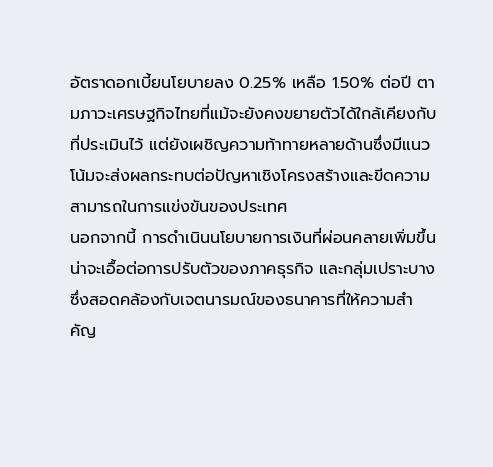อัตราดอกเบี้ยนโยบายลง 0.25% เหลือ 1.50% ต่อปี ตามภาวะเศรษฐกิจไทยที่แม้จะยังคงขยายตัวได้ใกล้เคียงกับที่ประเมินไว้ แต่ยังเผชิญความท้าทายหลายด้านซึ่งมีแนวโน้มจะส่งผลกระทบต่อปัญหาเชิงโครงสร้างและขีดความสามารถในการแข่งขันของประเทศ
นอกจากนี้ การดำเนินนโยบายการเงินที่ผ่อนคลายเพิ่มขึ้นน่าจะเอื้อต่อการปรับตัวของภาคธุรกิจ และกลุ่มเปราะบาง ซึ่งสอดคล้องกับเจตนารมณ์ของธนาคารที่ให้ความสำคัญ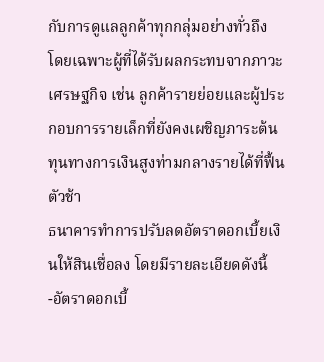กับการดูแลลูกค้าทุกกลุ่มอย่างทั่วถึง โดยเฉพาะผู้ที่ได้รับผลกระทบจากภาวะเศรษฐกิจ เช่น ลูกค้ารายย่อยและผู้ประกอบการรายเล็กที่ยังคงเผชิญภาระต้นทุนทางการเงินสูงท่ามกลางรายได้ที่ฟื้นตัวช้า
ธนาคารทำการปรับลดอัตราดอกเบี้ยเงินให้สินเชื่อลง โดยมีรายละเอียดดังนี้
-อัตราดอกเบี้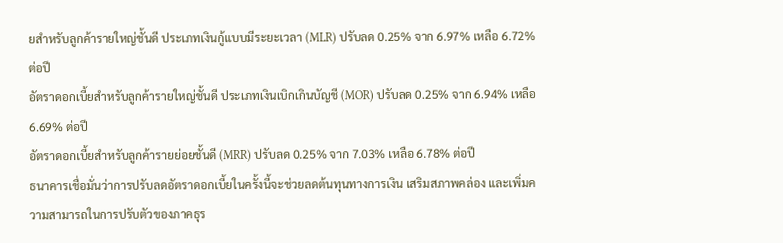ยสำหรับลูกค้ารายใหญ่ชั้นดี ประเภทเงินกู้แบบมีระยะเวลา (MLR) ปรับลด 0.25% จาก 6.97% เหลือ 6.72% ต่อปี
อัตราดอกเบี้ยสำหรับลูกค้ารายใหญ่ชั้นดี ประเภทเงินเบิกเกินบัญชี (MOR) ปรับลด 0.25% จาก 6.94% เหลือ 6.69% ต่อปี
อัตราดอกเบี้ยสำหรับลูกค้ารายย่อยชั้นดี (MRR) ปรับลด 0.25% จาก 7.03% เหลือ 6.78% ต่อปี
ธนาคารเชื่อมั่นว่าการปรับลดอัตราดอกเบี้ยในครั้งนี้จะช่วยลดต้นทุนทางการเงิน เสริมสภาพคล่อง และเพิ่มความสามารถในการปรับตัวของภาคธุร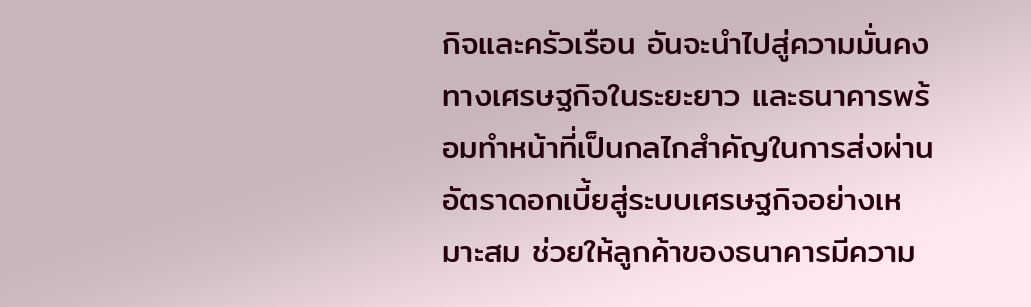กิจและครัวเรือน อันจะนำไปสู่ความมั่นคงทางเศรษฐกิจในระยะยาว และธนาคารพร้อมทำหน้าที่เป็นกลไกสำคัญในการส่งผ่านอัตราดอกเบี้ยสู่ระบบเศรษฐกิจอย่างเหมาะสม ช่วยให้ลูกค้าของธนาคารมีความ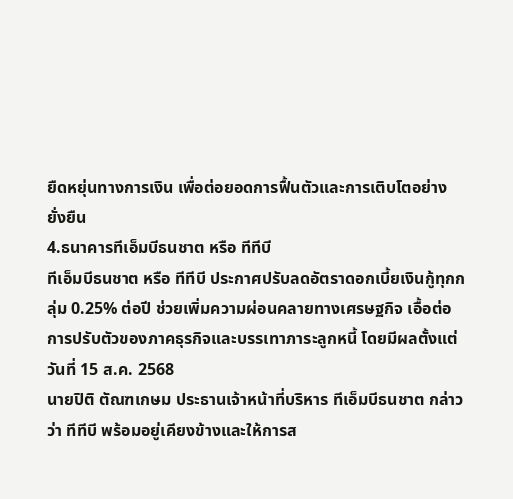ยืดหยุ่นทางการเงิน เพื่อต่อยอดการฟื้นตัวและการเติบโตอย่างยั่งยืน
4.ธนาคารทีเอ็มบีธนชาต หรือ ทีทีบี
ทีเอ็มบีธนชาต หรือ ทีทีบี ประกาศปรับลดอัตราดอกเบี้ยเงินกู้ทุกกลุ่ม 0.25% ต่อปี ช่วยเพิ่มความผ่อนคลายทางเศรษฐกิจ เอื้อต่อการปรับตัวของภาคธุรกิจและบรรเทาภาระลูกหนี้ โดยมีผลตั้งแต่วันที่ 15 ส.ค. 2568
นายปิติ ตัณฑเกษม ประธานเจ้าหน้าที่บริหาร ทีเอ็มบีธนชาต กล่าวว่า ทีทีบี พร้อมอยู่เคียงข้างและให้การส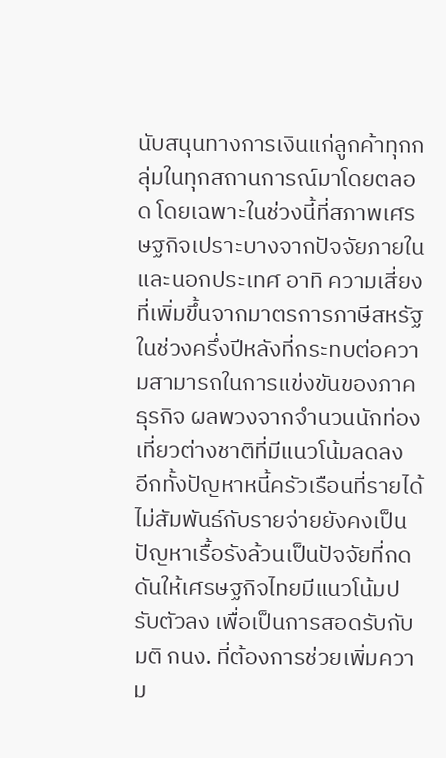นับสนุนทางการเงินแก่ลูกค้าทุกกลุ่มในทุกสถานการณ์มาโดยตลอด โดยเฉพาะในช่วงนี้ที่สภาพเศรษฐกิจเปราะบางจากปัจจัยภายในและนอกประเทศ อาทิ ความเสี่ยงที่เพิ่มขึ้นจากมาตรการภาษีสหรัฐในช่วงครึ่งปีหลังที่กระทบต่อความสามารถในการแข่งขันของภาคธุรกิจ ผลพวงจากจำนวนนักท่องเที่ยวต่างชาติที่มีแนวโน้มลดลง
อีกทั้งปัญหาหนี้ครัวเรือนที่รายได้ไม่สัมพันธ์กับรายจ่ายยังคงเป็นปัญหาเรื้อรังล้วนเป็นปัจจัยที่กดดันให้เศรษฐกิจไทยมีแนวโน้มปรับตัวลง เพื่อเป็นการสอดรับกับมติ กนง. ที่ต้องการช่วยเพิ่มความ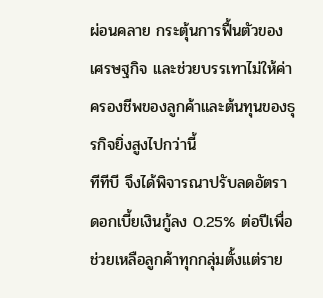ผ่อนคลาย กระตุ้นการฟื้นตัวของเศรษฐกิจ และช่วยบรรเทาไม่ให้ค่าครองชีพของลูกค้าและต้นทุนของธุรกิจยิ่งสูงไปกว่านี้
ทีทีบี จึงได้พิจารณาปรับลดอัตราดอกเบี้ยเงินกู้ลง 0.25% ต่อปีเพื่อช่วยเหลือลูกค้าทุกกลุ่มตั้งแต่ราย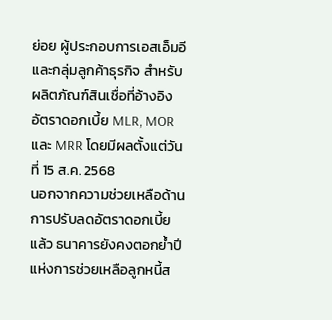ย่อย ผู้ประกอบการเอสเอ็มอี และกลุ่มลูกค้าธุรกิจ สำหรับผลิตภัณฑ์สินเชื่อที่อ้างอิงอัตราดอกเบี้ย MLR, MOR และ MRR โดยมีผลตั้งแต่วันที่ 15 ส.ค. 2568
นอกจากความช่วยเหลือด้านการปรับลดอัตราดอกเบี้ยแล้ว ธนาคารยังคงตอกย้ำปีแห่งการช่วยเหลือลูกหนี้ส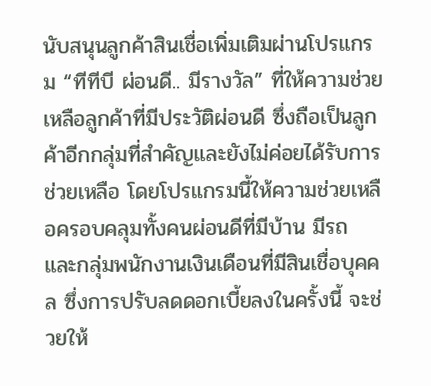นับสนุนลูกค้าสินเชื่อเพิ่มเติมผ่านโปรแกรม “ทีทีบี ผ่อนดี.. มีรางวัล” ที่ให้ความช่วยเหลือลูกค้าที่มีประวัติผ่อนดี ซึ่งถือเป็นลูกค้าอีกกลุ่มที่สำคัญและยังไม่ค่อยได้รับการช่วยเหลือ โดยโปรแกรมนี้ให้ความช่วยเหลือครอบคลุมทั้งคนผ่อนดีที่มีบ้าน มีรถ และกลุ่มพนักงานเงินเดือนที่มีสินเชื่อบุคคล ซึ่งการปรับลดดอกเบี้ยลงในครั้งนี้ จะช่วยให้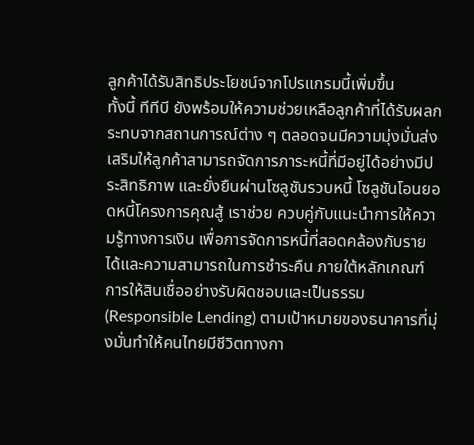ลูกค้าได้รับสิทธิประโยชน์จากโปรแกรมนี้เพิ่มขึ้น
ทั้งนี้ ทีทีบี ยังพร้อมให้ความช่วยเหลือลูกค้าที่ได้รับผลกระทบจากสถานการณ์ต่าง ๆ ตลอดจนมีความมุ่งมั่นส่งเสริมให้ลูกค้าสามารถจัดการภาระหนี้ที่มีอยู่ได้อย่างมีประสิทธิภาพ และยั่งยืนผ่านโซลูชันรวบหนี้ โซลูชันโอนยอดหนี้โครงการคุณสู้ เราช่วย ควบคู่กับแนะนำการให้ความรู้ทางการเงิน เพื่อการจัดการหนี้ที่สอดคล้องกับรายได้และความสามารถในการชำระคืน ภายใต้หลักเกณฑ์การให้สินเชื่ออย่างรับผิดชอบและเป็นธรรม (Responsible Lending) ตามเป้าหมายของธนาคารที่มุ่งมั่นทำให้คนไทยมีชีวิตทางกา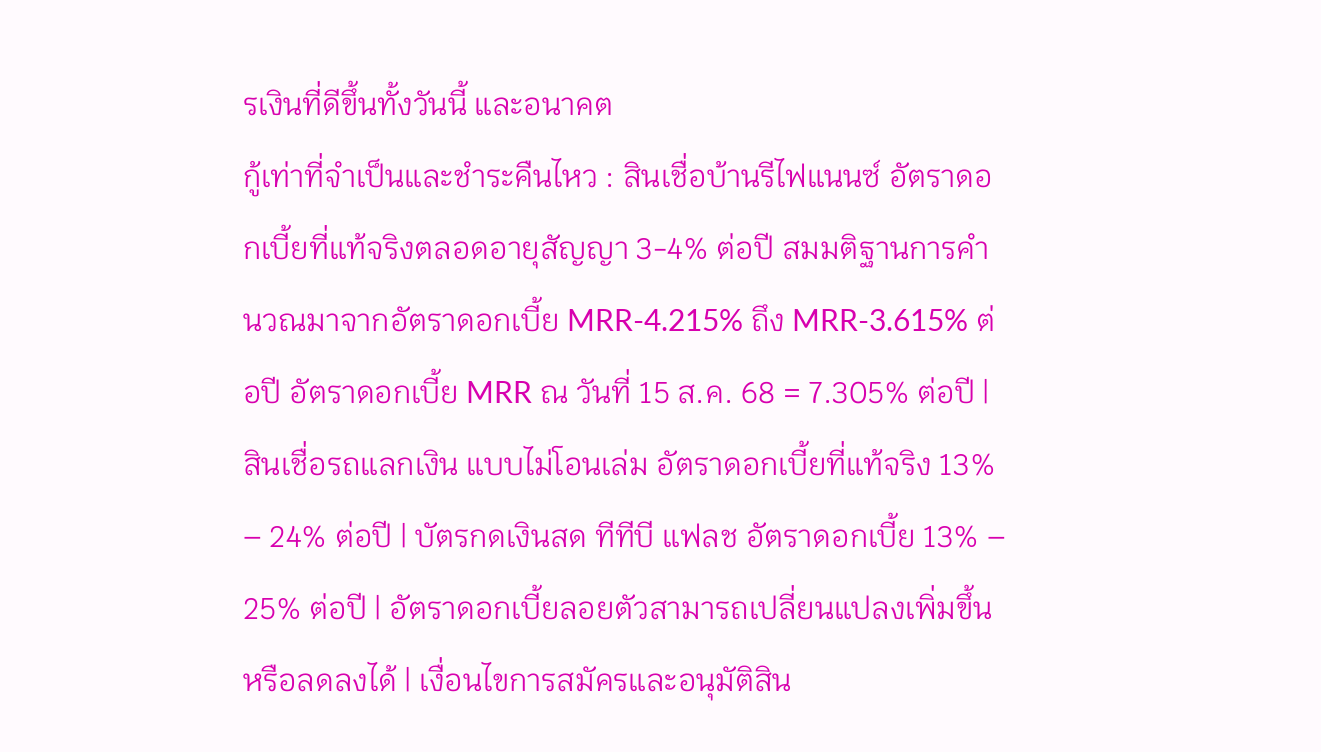รเงินที่ดีขึ้นทั้งวันนี้ และอนาคต
กู้เท่าที่จำเป็นและชำระคืนไหว : สินเชื่อบ้านรีไฟแนนซ์ อัตราดอกเบี้ยที่แท้จริงตลอดอายุสัญญา 3-4% ต่อปี สมมติฐานการคำนวณมาจากอัตราดอกเบี้ย MRR-4.215% ถึง MRR-3.615% ต่อปี อัตราดอกเบี้ย MRR ณ วันที่ 15 ส.ค. 68 = 7.305% ต่อปี | สินเชื่อรถแลกเงิน แบบไม่โอนเล่ม อัตราดอกเบี้ยที่แท้จริง 13% – 24% ต่อปี | บัตรกดเงินสด ทีทีบี แฟลช อัตราดอกเบี้ย 13% – 25% ต่อปี | อัตราดอกเบี้ยลอยตัวสามารถเปลี่ยนแปลงเพิ่มขึ้นหรือลดลงได้ | เงื่อนไขการสมัครและอนุมัติสิน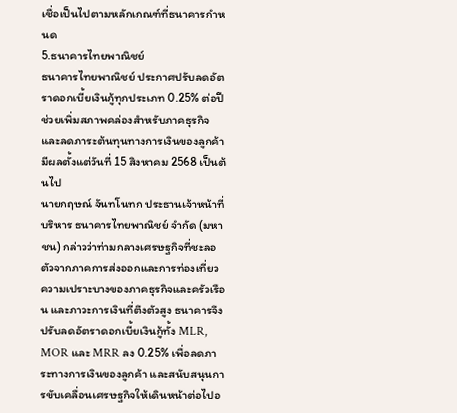เชื่อเป็นไปตามหลักเกณฑ์ที่ธนาคารกําหนด
5.ธนาคารไทยพาณิชย์
ธนาคารไทยพาณิชย์ ประกาศปรับลดอัตราดอกเบี้ยเงินกู้ทุกประเภท 0.25% ต่อปี ช่วยเพิ่มสภาพคล่องสำหรับภาคธุรกิจ และลดภาระต้นทุนทางการเงินของลูกค้า มีผลตั้งแต่วันที่ 15 สิงหาคม 2568 เป็นต้นไป
นายกฤษณ์ จันทโนทก ประธานเจ้าหน้าที่บริหาร ธนาคารไทยพาณิชย์ จำกัด (มหาชน) กล่าวว่าท่ามกลางเศรษฐกิจที่ชะลอตัวจากภาคการส่งออกและการท่องเที่ยว ความเปราะบางของภาคธุรกิจและครัวเรือน และภาวะการเงินที่ตึงตัวสูง ธนาคารจึงปรับลดอัตราดอกเบี้ยเงินกู้ทั้ง MLR, MOR และ MRR ลง 0.25% เพื่อลดภาระทางการเงินของลูกค้า และสนับสนุนการขับเคลื่อนเศรษฐกิจให้เดินหน้าต่อไปอ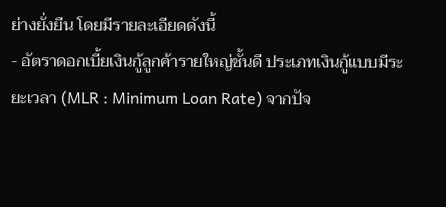ย่างยั่งยืน โดยมีรายละเอียดดังนี้
- อัตราดอกเบี้ยเงินกู้ลูกค้ารายใหญ่ชั้นดี ประเภทเงินกู้แบบมีระยะเวลา (MLR : Minimum Loan Rate) จากปัจ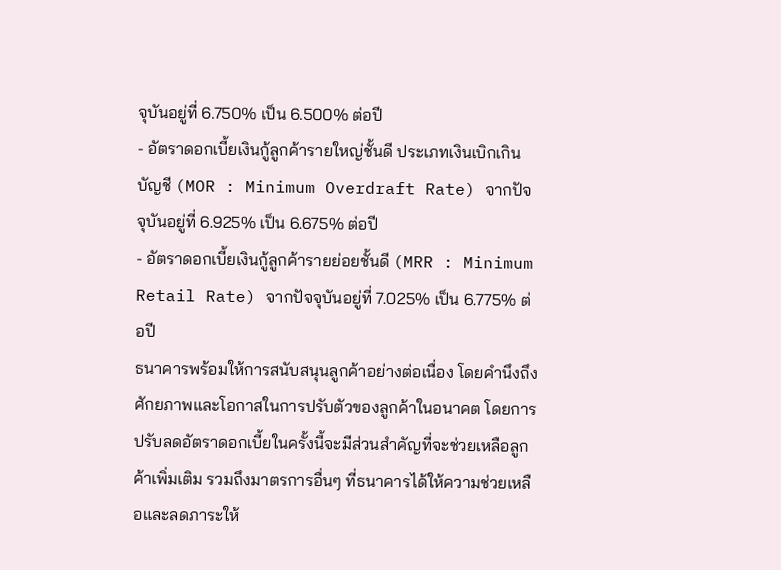จุบันอยู่ที่ 6.750% เป็น 6.500% ต่อปี
- อัตราดอกเบี้ยเงินกู้ลูกค้ารายใหญ่ชั้นดี ประเภทเงินเบิกเกินบัญชี (MOR : Minimum Overdraft Rate) จากปัจจุบันอยู่ที่ 6.925% เป็น 6.675% ต่อปี
- อัตราดอกเบี้ยเงินกู้ลูกค้ารายย่อยชั้นดี (MRR : Minimum Retail Rate) จากปัจจุบันอยู่ที่ 7.025% เป็น 6.775% ต่อปี
ธนาคารพร้อมให้การสนับสนุนลูกค้าอย่างต่อเนื่อง โดยคำนึงถึงศักยภาพและโอกาสในการปรับตัวของลูกค้าในอนาคต โดยการปรับลดอัตราดอกเบี้ยในครั้งนี้จะมีส่วนสำคัญที่จะช่วยเหลือลูกค้าเพิ่มเติม รวมถึงมาตรการอื่นๆ ที่ธนาคารได้ให้ความช่วยเหลือและลดภาระให้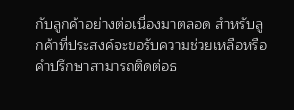กับลูกค้าอย่างต่อเนื่องมาตลอด สำหรับลูกค้าที่ประสงค์จะขอรับความช่วยเหลือหรือคำปรึกษาสามารถติดต่อธ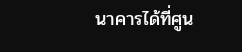นาคารได้ที่ศูน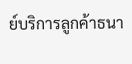ย์บริการลูกค้าธนา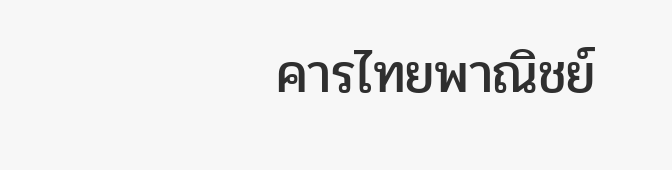คารไทยพาณิชย์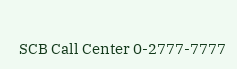SCB Call Center 0-2777-7777